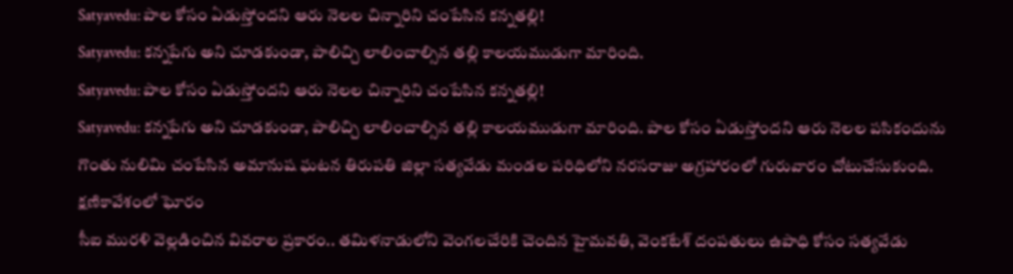Satyavedu: పాల కోసం ఏడుస్తోందని ఆరు నెలల చిన్నారిని చంపేసిన కన్నతల్లి!
Satyavedu: కన్నపేగు అని చూడకుండా, పాలిచ్చి లాలించాల్సిన తల్లి కాలయముడుగా మారింది.
Satyavedu: పాల కోసం ఏడుస్తోందని ఆరు నెలల చిన్నారిని చంపేసిన కన్నతల్లి!
Satyavedu: కన్నపేగు అని చూడకుండా, పాలిచ్చి లాలించాల్సిన తల్లి కాలయముడుగా మారింది. పాల కోసం ఏడుస్తోందని ఆరు నెలల పసికందును గొంతు నులిమి చంపేసిన అమానుష ఘటన తిరుపతి జిల్లా సత్యవేడు మండల పరిధిలోని నరసరాజు అగ్రహారంలో గురువారం చోటుచేసుకుంది.
క్షణికావేశంలో ఘోరం
సీఐ మురళి వెల్లడించిన వివరాల ప్రకారం.. తమిళనాడులోని వెంగలచేరికి చెందిన హైమవతి, వెంకటేశ్ దంపతులు ఉపాధి కోసం సత్యవేడు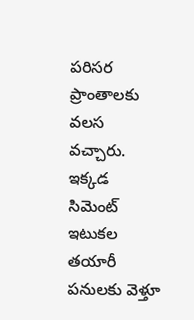పరిసర ప్రాంతాలకు వలస వచ్చారు. ఇక్కడ సిమెంట్ ఇటుకల తయారీ పనులకు వెళ్తూ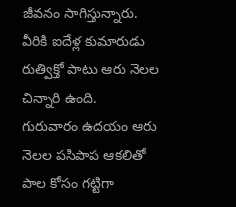జీవనం సాగిస్తున్నారు. వీరికి ఐదేళ్ల కుమారుడు రుత్విక్తో పాటు ఆరు నెలల చిన్నారి ఉంది.
గురువారం ఉదయం ఆరు నెలల పసిపాప ఆకలితో పాల కోసం గట్టిగా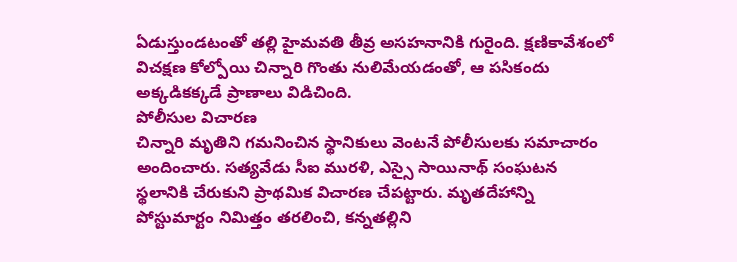ఏడుస్తుండటంతో తల్లి హైమవతి తీవ్ర అసహనానికి గురైంది. క్షణికావేశంలో విచక్షణ కోల్పోయి చిన్నారి గొంతు నులిమేయడంతో, ఆ పసికందు అక్కడికక్కడే ప్రాణాలు విడిచింది.
పోలీసుల విచారణ
చిన్నారి మృతిని గమనించిన స్థానికులు వెంటనే పోలీసులకు సమాచారం అందించారు. సత్యవేడు సీఐ మురళి, ఎస్సై సాయినాథ్ సంఘటన స్థలానికి చేరుకుని ప్రాథమిక విచారణ చేపట్టారు. మృతదేహాన్ని పోస్టుమార్టం నిమిత్తం తరలించి, కన్నతల్లిని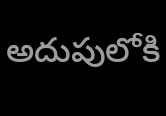అదుపులోకి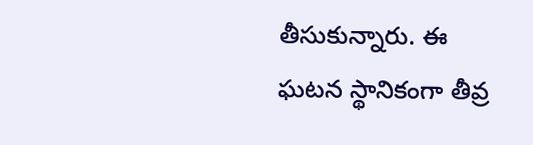తీసుకున్నారు. ఈ ఘటన స్థానికంగా తీవ్ర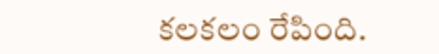కలకలం రేపింది.